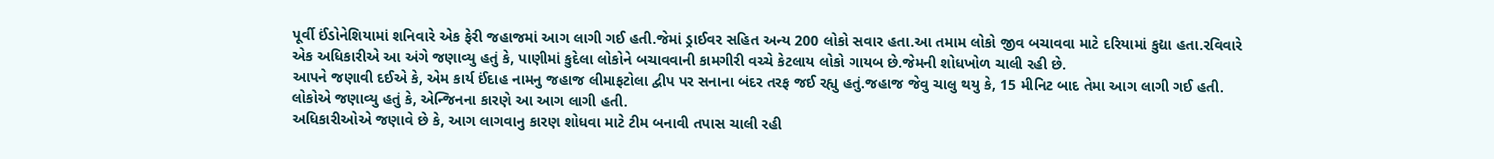પૂર્વી ઈંડોનેશિયામાં શનિવારે એક ફેરી જહાજમાં આગ લાગી ગઈ હતી.જેમાં ડ્રાઈવર સહિત અન્ય 200 લોકો સવાર હતા.આ તમામ લોકો જીવ બચાવવા માટે દરિયામાં કુદ્યા હતા.રવિવારે એક અધિકારીએ આ અંગે જણાવ્યુ હતું કે, પાણીમાં કુદેલા લોકોને બચાવવાની કામગીરી વચ્ચે કેટલાય લોકો ગાયબ છે.જેમની શોધખોળ ચાલી રહી છે.
આપને જણાવી દઈએ કે, એમ કાર્ય ઈંદાહ નામનુ જહાજ લીમાફટોલા દ્વીપ પર સનાના બંદર તરફ જઈ રહ્યુ હતું.જહાજ જેવુ ચાલુ થયુ કે, 15 મીનિટ બાદ તેમા આગ લાગી ગઈ હતી.
લોકોએ જણાવ્યુ હતું કે, એન્જિનના કારણે આ આગ લાગી હતી.
અધિકારીઓએ જણાવે છે કે, આગ લાગવાનુ કારણ શોધવા માટે ટીમ બનાવી તપાસ ચાલી રહી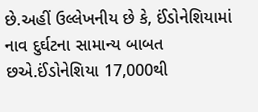છે.અહીં ઉલ્લેખનીય છે કે, ઈંડોનેશિયામાં નાવ દુર્ઘટના સામાન્ય બાબત છએ.ઈંડોનેશિયા 17,000થી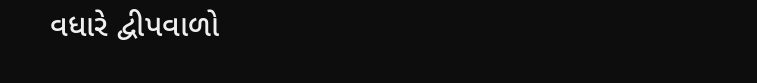વધારે દ્વીપવાળો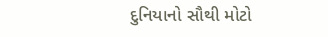દુનિયાનો સૌથી મોટો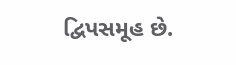દ્વિપસમૂહ છે.